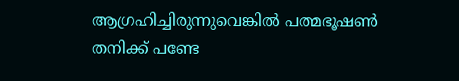ആഗ്രഹിച്ചിരുന്നുവെങ്കിൽ പത്മഭൂഷൺ തനിക്ക് പണ്ടേ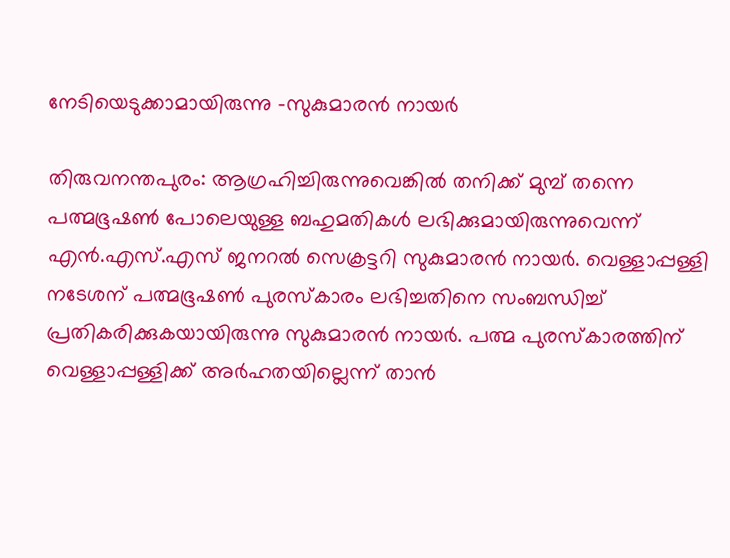നേടിയെടുക്കാമായിരുന്നു -സുകുമാരൻ നായർ

തിരുവനന്തപുരം: ആഗ്രഹിച്ചിരുന്നുവെങ്കിൽ തനിക്ക് മുമ്പ് തന്നെ പത്മഭൂഷൺ പോലെയുള്ള ബഹുമതികൾ ലഭിക്കുമായിരുന്നുവെന്ന് എൻ.എസ്.എസ് ജനറൽ സെക്രട്ടറി സുകുമാരൻ നായർ. വെള്ളാപ്പള്ളി നടേശന് പത്മഭൂഷൺ പുരസ്കാരം ലഭിച്ചതിനെ സംബന്ധിച്ച് പ്രതികരിക്കുകയായിരുന്നു സുകുമാരൻ നായർ. പത്മ പുരസ്കാരത്തിന് വെള്ളാപ്പള്ളിക്ക് അർഹതയില്ലെന്ന് താൻ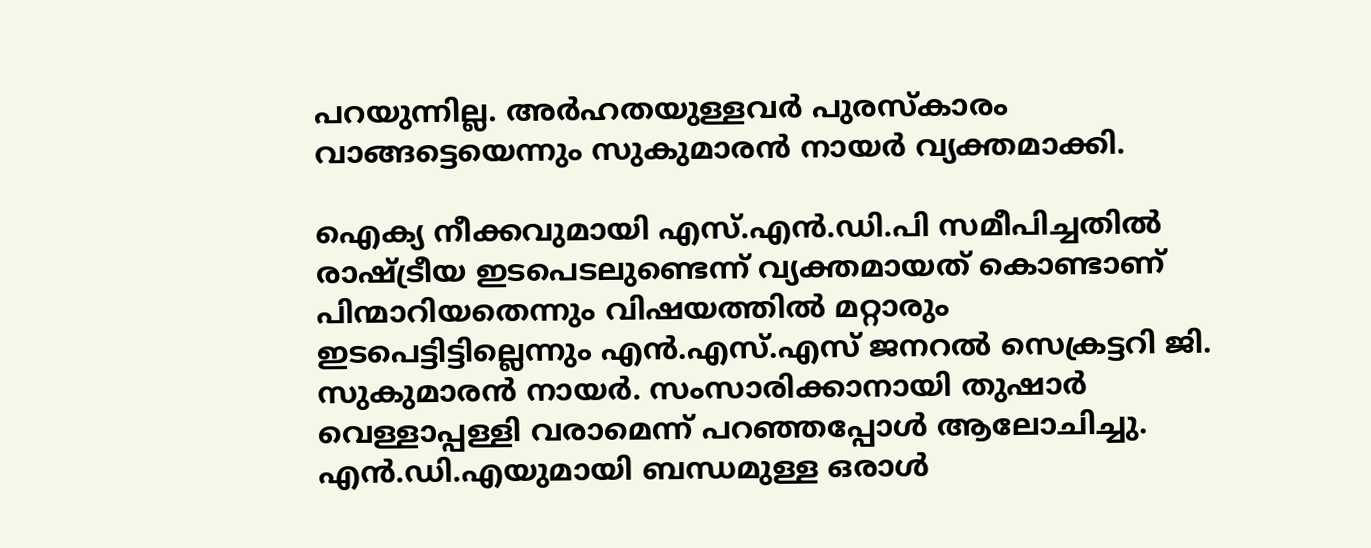പറയുന്നില്ല. അർഹതയുള്ളവർ പുരസ്കാരം വാങ്ങട്ടെയെന്നും സുകുമാരൻ നായർ വ്യക്തമാക്കി.

ഐക്യ നീക്കവുമായി എസ്.എൻ.ഡി.പി സമീപിച്ചതിൽ രാഷ്ട്രീയ ഇടപെടലുണ്ടെന്ന് വ്യക്തമായത് കൊണ്ടാണ് പിന്മാറിയതെന്നും വിഷയത്തിൽ മറ്റാരും ഇടപെട്ടിട്ടില്ലെന്നും എൻ.എസ്.എസ് ജനറൽ സെക്രട്ടറി ജി. സുകുമാരൻ നായർ. സംസാരിക്കാനായി തുഷാർ വെള്ളാപ്പള്ളി വരാമെന്ന് പറഞ്ഞപ്പോൾ ആലോചിച്ചു. എൻ.ഡി.എയുമായി ബന്ധമുള്ള ഒരാൾ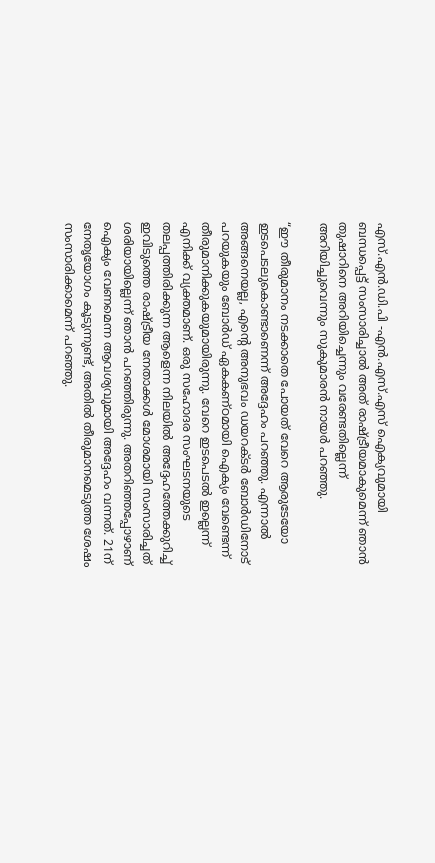എസ്.എൻ.ഡി.പി -എൻ.എസ്.എസ് ഐക്യവുമായി ബന്ധപ്പെട്ട് സംസാരിച്ചാൽ അത് രാഷ്ട്രീയമാകുമെന്ന് ഞാൻ തുഷാറിനെ അറിയിച്ചെന്നും വരേണ്ടതില്ലെന്ന് അറിയിച്ചുവെന്നും സുകുമാരൻ നായർ പറഞ്ഞു.

“ഈ തീരുമാനം നടക്കാതെ പോയത് വേറെ ആരുടേയോ ഇടപെടലുകൊണ്ടാണെന്ന് അദ്ദേഹം പറഞ്ഞു. എന്നാൽ അങ്ങനെയല്ല, എന്‍റെ അനുഭവം ഡയറക്ടർ ബോർഡിനോട് പറയുകയും ബോർഡ് ഏകകണ്ഠമായി ഐക്യം വേണ്ടെന്ന് തീരുമാനിക്കുകയുമായിരുന്നു. വേറെ ഇടപെടൽ ഇല്ലെന്ന് എനിക്ക് വ്യക്തമാണ്. ഒരു സഹോദര സംഘടനയുടെ തലപ്പത്തിരിക്കുന്ന ആളെന്ന നിലയിൽ അദ്ദേഹത്തേക്കുറിച്ച് ഇവിടുത്തെ രാഷ്ട്രീയ നേതാക്കൾ മോശമായി സംസാരിച്ചത് ശരിയായില്ലെന്ന് ഞാൻ പറഞ്ഞിരുന്നു. അതറിഞ്ഞപ്പോഴാണ് ഐക്യം വേണമെന്ന ആവശ്യവുമായി അദ്ദേഹം വന്നത്. 21ന് നേതൃയോഗം കൂടുന്നുണ്ട്, അതിൽ തീരുമാനമെടുത്ത ശേഷം സംസാരിക്കാമെന്ന് പറഞ്ഞു.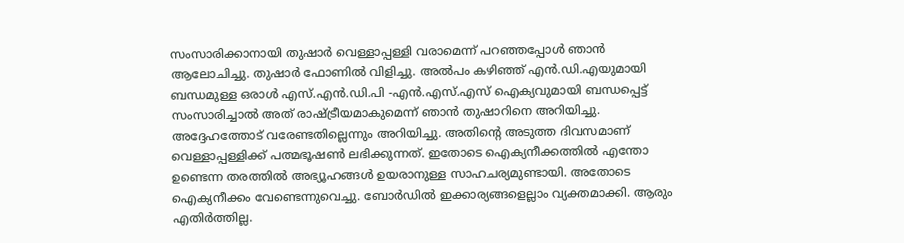സംസാരിക്കാനായി തുഷാർ വെള്ളാപ്പള്ളി വരാമെന്ന് പറഞ്ഞപ്പോൾ ഞാൻ ആലോചിച്ചു. തുഷാർ ഫോണിൽ വിളിച്ചു. അൽപം കഴിഞ്ഞ് എൻ.ഡി.എയുമായി ബന്ധമുള്ള ഒരാൾ എസ്.എൻ.ഡി.പി -എൻ.എസ്.എസ് ഐക്യവുമായി ബന്ധപ്പെട്ട് സംസാരിച്ചാൽ അത് രാഷ്ട്രീയമാകുമെന്ന് ഞാൻ തുഷാറിനെ അറിയിച്ചു. അദ്ദേഹത്തോട് വരേണ്ടതില്ലെന്നും അറിയിച്ചു. അതിന്‍റെ അടുത്ത ദിവസമാണ് വെള്ളാപ്പള്ളിക്ക് പത്മഭൂഷൺ ലഭിക്കുന്നത്. ഇതോടെ ഐക്യനീക്കത്തിൽ എന്തോ ഉണ്ടെന്ന തരത്തിൽ അഭ്യൂഹങ്ങൾ ഉയരാനുള്ള സാഹചര്യമുണ്ടായി. അതോടെ ഐക്യനീക്കം വേണ്ടെന്നുവെച്ചു. ബോർഡിൽ ഇക്കാര്യങ്ങളെല്ലാം വ്യക്തമാക്കി. ആരും എതിർത്തില്ല.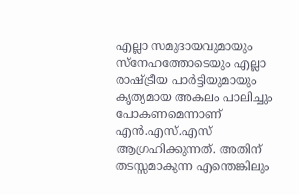എല്ലാ സമുദായവുമായും സ്നേഹത്തോടെയും എല്ലാ രാഷ്ട്രീയ പാർട്ടിയുമായും കൃത്യമായ അകലം പാലിച്ചും പോകണമെന്നാണ് എൻ.എസ്.എസ് ആഗ്രഹിക്കുന്നത്. അതിന് തടസ്സമാകുന്ന എന്തെങ്കിലും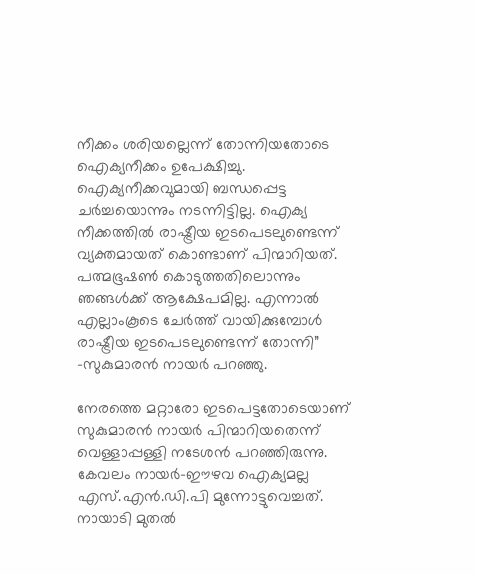നീക്കം ശരിയല്ലെന്ന് തോന്നിയതോടെ ഐക്യനീക്കം ഉപേക്ഷിച്ചു. ഐക്യനീക്കവുമായി ബന്ധപ്പെട്ട ചർച്ചയൊന്നും നടന്നിട്ടില്ല. ഐക്യ നീക്കത്തിൽ രാഷ്ട്രീയ ഇടപെടലുണ്ടെന്ന് വ്യക്തമായത് കൊണ്ടാണ് പിന്മാറിയത്. പത്മഭൂഷൺ കൊടുത്തതിലൊന്നും ഞങ്ങൾക്ക് ആക്ഷേപമില്ല. എന്നാൽ എല്ലാംകൂടെ ചേർത്ത് വായിക്കുമ്പോൾ രാഷ്ട്രീയ ഇടപെടലുണ്ടെന്ന് തോന്നി” -സുകുമാരൻ നായർ പറഞ്ഞു.

നേരത്തെ മറ്റാരോ ഇടപെട്ടതോടെയാണ് സുകുമാരൻ നായർ പിന്മാറിയതെന്ന് വെള്ളാപ്പള്ളി നടേശൻ പറഞ്ഞിരുന്നു. കേവലം നായർ-ഈഴവ ഐക്യമല്ല എസ്.എൻ.ഡി.പി മുന്നോട്ടുവെച്ചത്. നായാടി മുതൽ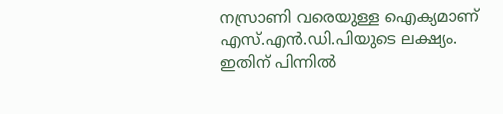നസ്രാണി വരെയുള്ള ഐക്യമാണ് എസ്.എൻ.ഡി.പിയുടെ ലക്ഷ്യം. ഇതിന് പിന്നിൽ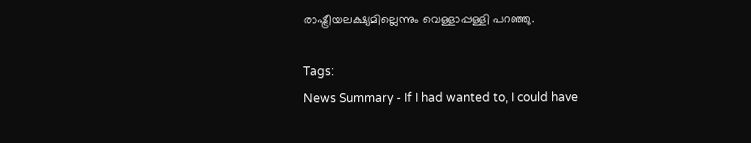രാഷ്ട്രീയലക്ഷ്യമില്ലെന്നും വെള്ളാപ്പള്ളി പറഞ്ഞു.

Tags:
News Summary - If I had wanted to, I could have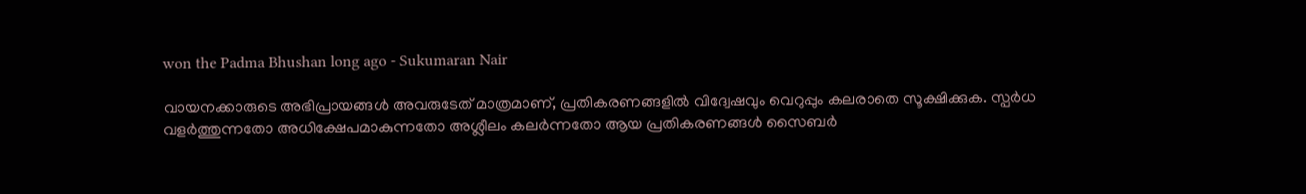won the Padma Bhushan long ago - Sukumaran Nair

വായനക്കാരുടെ അഭിപ്രായങ്ങള്‍ അവരുടേത് മാത്രമാണ്, പ്രതികരണങ്ങളിൽ വിദ്വേഷവും വെറുപ്പും കലരാതെ സൂക്ഷിക്കുക. സ്പർധ വളർത്തുന്നതോ അധിക്ഷേപമാകുന്നതോ അശ്ലീലം കലർന്നതോ ആയ പ്രതികരണങ്ങൾ സൈബർ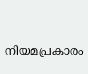നിയമപ്രകാരം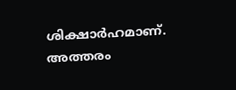ശിക്ഷാർഹമാണ്. അത്തരം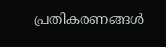പ്രതികരണങ്ങൾ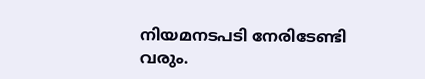നിയമനടപടി നേരിടേണ്ടി വരും.